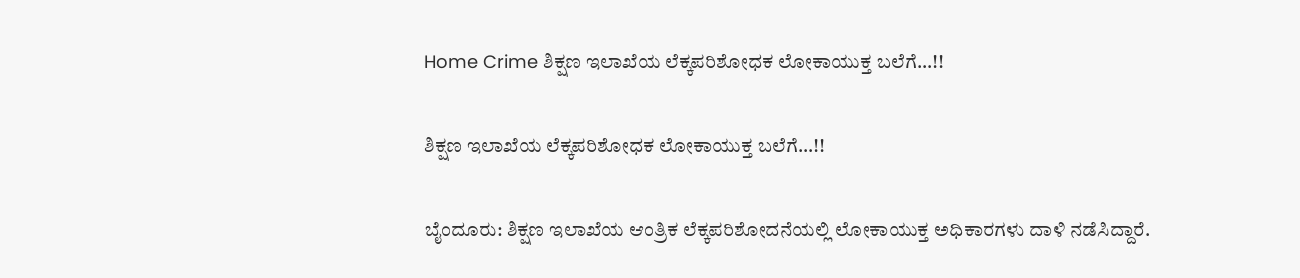Home Crime ಶಿಕ್ಷಣ ಇಲಾಖೆಯ ಲೆಕ್ಕಪರಿಶೋಧಕ ಲೋಕಾಯುಕ್ತ ಬಲೆಗೆ…!!

ಶಿಕ್ಷಣ ಇಲಾಖೆಯ ಲೆಕ್ಕಪರಿಶೋಧಕ ಲೋಕಾಯುಕ್ತ ಬಲೆಗೆ…!!

ಬೈಂದೂರು: ಶಿಕ್ಷಣ ಇಲಾಖೆಯ ಆಂತ್ರಿಕ ಲೆಕ್ಕಪರಿಶೋದನೆಯಲ್ಲಿ ಲೋಕಾಯುಕ್ತ ಅಧಿಕಾರಗಳು ದಾಳಿ ನಡೆಸಿದ್ದಾರೆ.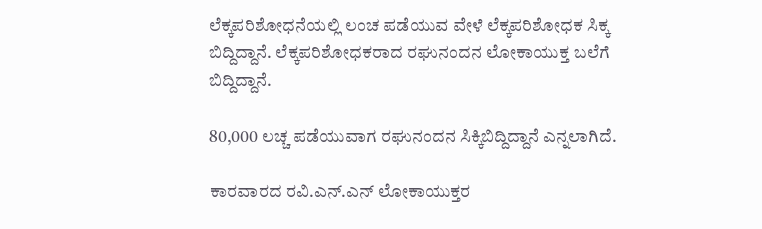ಲೆಕ್ಕಪರಿಶೋಧನೆಯಲ್ಲಿ ಲಂಚ ಪಡೆಯುವ ವೇಳೆ ಲೆಕ್ಕಪರಿಶೋಧಕ ಸಿಕ್ಕ ಬಿದ್ದಿದ್ದಾನೆ. ಲೆಕ್ಕಪರಿಶೋಧಕರಾದ ರಘುನಂದನ ಲೋಕಾಯುಕ್ತ ಬಲೆಗೆ  ಬಿದ್ದಿದ್ದಾನೆ.

80,000 ಲಚ್ಚ ಪಡೆಯುವಾಗ ರಘುನಂದನ ಸಿಕ್ಕಿಬಿದ್ದಿದ್ದಾನೆ ಎನ್ನಲಾಗಿದೆ.

ಕಾರವಾರದ ರವಿ.ಎನ್.ಎನ್ ಲೋಕಾಯುಕ್ತರ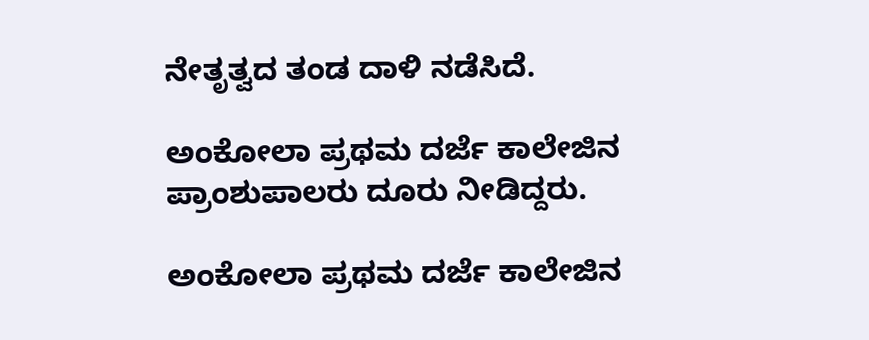ನೇತೃತ್ವದ ತಂಡ ದಾಳಿ ನಡೆಸಿದೆ.

ಅಂಕೋಲಾ ಪ್ರಥಮ ದರ್ಜೆ ಕಾಲೇಜಿನ ಪ್ರಾಂಶುಪಾಲರು ದೂರು ನೀಡಿದ್ದರು.

ಅಂಕೋಲಾ ಪ್ರಥಮ ದರ್ಜೆ ಕಾಲೇಜಿನ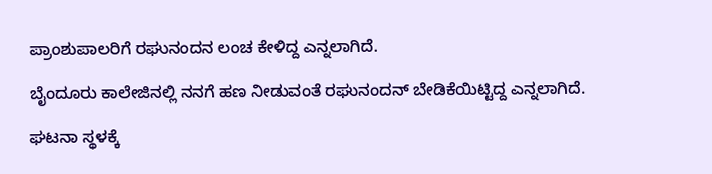ಪ್ರಾಂಶುಪಾಲರಿಗೆ ರಘುನಂದನ ಲಂಚ ಕೇಳಿದ್ದ ಎನ್ನಲಾಗಿದೆ.

ಬೈಂದೂರು ಕಾಲೇಜಿನಲ್ಲಿ ನನಗೆ ಹಣ ನೀಡುವಂತೆ ರಘುನಂದನ್ ಬೇಡಿಕೆಯಿಟ್ಟಿದ್ದ ಎನ್ನಲಾಗಿದೆ.

ಘಟನಾ ಸ್ಥಳಕ್ಕೆ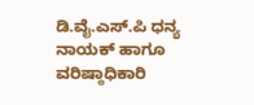ಡಿ.ವೈ.ಎಸ್.ಪಿ ಧನ್ಯ ನಾಯಕ್ ಹಾಗೂ ವರಿಷ್ಠಾಧಿಕಾರಿ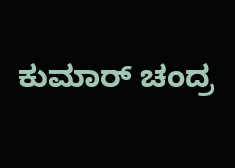ಕುಮಾರ್ ಚಂದ್ರ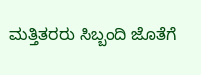ಮತ್ತಿತರರು ಸಿಬ್ಬಂದಿ ಜೊತೆಗೆ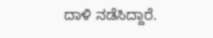ದಾಳಿ ನಡೆಸಿದ್ದಾರೆ.